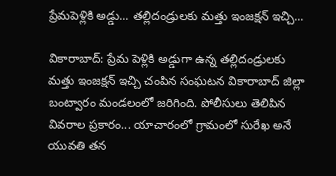ప్రేమపెళ్లికి అడ్డు... తల్లిదండ్రులకు మత్తు ఇంజక్షన్ ఇచ్చి...

వికారాబాద్: ప్రేమ పెళ్లికి అడ్డుగా ఉన్న తల్లిదండ్రులకు మత్తు ఇంజక్షన్ ఇచ్చి చంపిన సంఘటన వికారాబాద్ జిల్లా బంట్వారం మండలంలో జరిగింది. పోలీసులు తెలిపిన వివరాల ప్రకారం... యాచారంలో గ్రామంలో సురేఖ అనే యువతి తన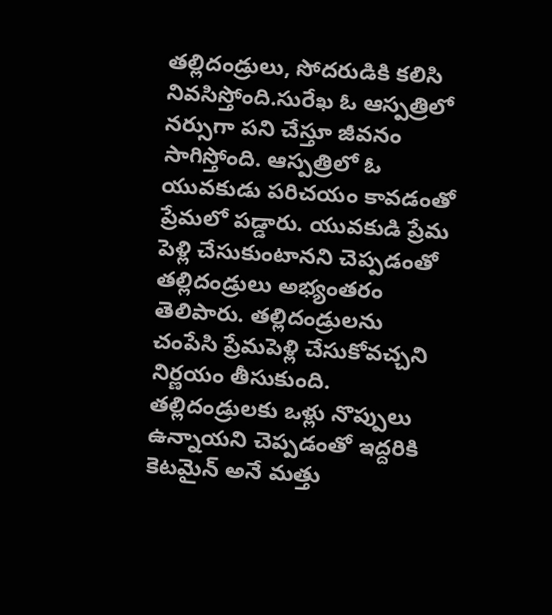తల్లిదండ్రులు, సోదరుడికి కలిసి నివసిస్తోంది.సురేఖ ఓ ఆస్పత్రిలో నర్సుగా పని చేస్తూ జీవనం సాగిస్తోంది. ఆస్పత్రిలో ఓ యువకుడు పరిచయం కావడంతో ప్రేమలో పడ్డారు. యువకుడి ప్రేమ పెళ్లి చేసుకుంటానని చెప్పడంతో తల్లిదండ్రులు అభ్యంతరం తెలిపారు. తల్లిదండ్రులను చంపేసి ప్రేమపెళ్లి చేసుకోవచ్చని నిర్ణయం తీసుకుంది. తల్లిదండ్రులకు ఒళ్లు నొప్పులు ఉన్నాయని చెప్పడంతో ఇద్దరికి కెటమైన్ అనే మత్తు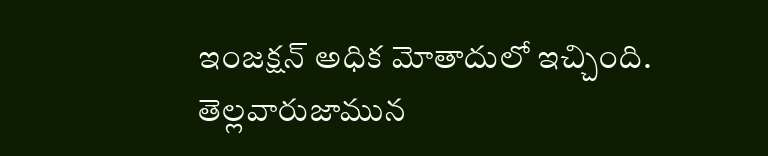ఇంజక్షన్ అధిక మోతాదులో ఇచ్చింది. తెల్లవారుజామున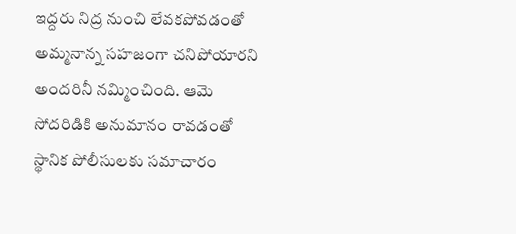ఇద్దరు నిద్ర నుంచి లేవకపోవడంతో అమ్మనాన్న సహజంగా చనిపోయారని అందరినీ నమ్మించింది. ఆమె సోదరిడికి అనుమానం రావడంతో స్థానిక పోలీసులకు సమాచారం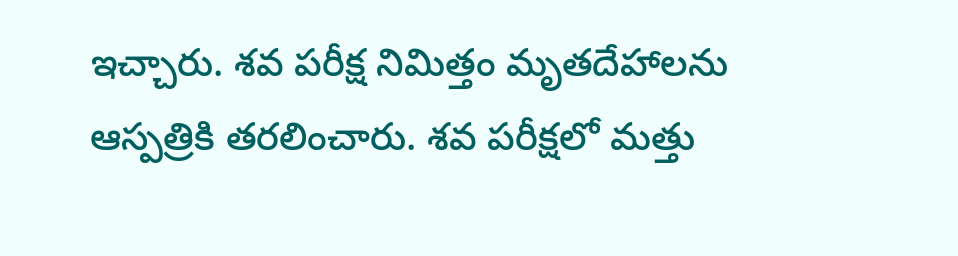ఇచ్చారు. శవ పరీక్ష నిమిత్తం మృతదేహాలను ఆస్పత్రికి తరలించారు. శవ పరీక్షలో మత్తు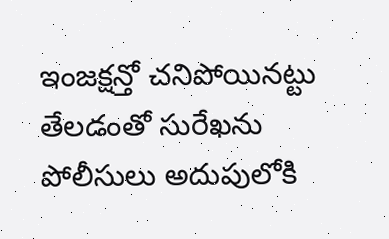ఇంజక్షన్తో చనిపోయినట్టు తేలడంతో సురేఖను పోలీసులు అదుపులోకి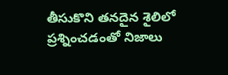తీసుకొని తనదైన శైలిలో ప్రశ్నించడంతో నిజాలు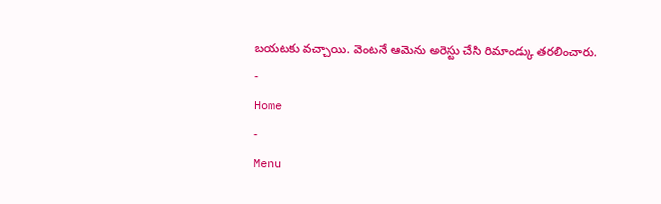బయటకు వచ్చాయి. వెంటనే ఆమెను అరెస్టు చేసి రిమాండ్కు తరలించారు.
-
Home
-
Menu